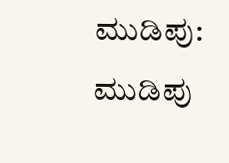ಮುಡಿಪು: ಮುಡಿಪು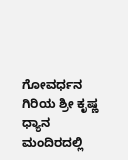ಗೋವರ್ಧನ ಗಿರಿಯ ಶ್ರೀ ಕೃಷ್ಣ ಧ್ಯಾನ ಮಂದಿರದಲ್ಲಿ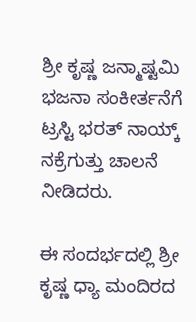ಶ್ರೀ ಕೃಷ್ಣ ಜನ್ಮಾಷ್ಟಮಿ ಭಜನಾ ಸಂಕೀರ್ತನೆಗೆ ಟ್ರಸ್ಟಿ ಭರತ್ ನಾಯ್ಕ್ ನಕ್ರೆಗುತ್ತು ಚಾಲನೆ ನೀಡಿದರು.

ಈ ಸಂದರ್ಭದಲ್ಲಿ ಶ್ರೀ ಕೃಷ್ಣ ಧ್ಯಾ ಮಂದಿರದ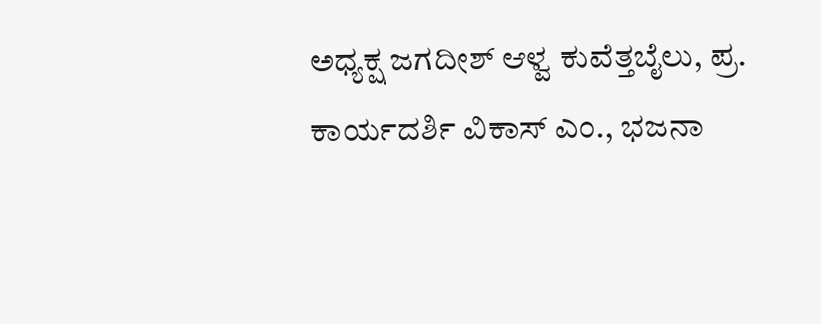ಅಧ್ಯಕ್ಷ ಜಗದೀಶ್ ಆಳ್ವ ಕುವೆತ್ತಬೈಲು, ಪ್ರ. ಕಾರ್ಯದರ್ಶಿ ವಿಕಾಸ್ ಎಂ., ಭಜನಾ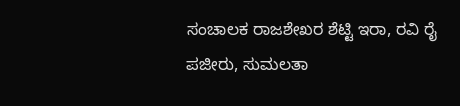ಸಂಚಾಲಕ ರಾಜಶೇಖರ ಶೆಟ್ಟಿ ಇರಾ, ರವಿ ರೈ ಪಜೀರು, ಸುಮಲತಾ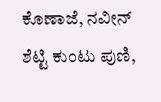ಕೊಣಾಜೆ, ನವೀನ್ ಶೆಟ್ಟಿ ಕುಂಟು ಪುಣಿ,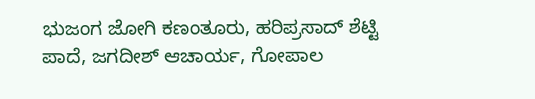ಭುಜಂಗ ಜೋಗಿ ಕಣಂತೂರು, ಹರಿಪ್ರಸಾದ್ ಶೆಟ್ಟಿ ಪಾದೆ, ಜಗದೀಶ್ ಆಚಾರ್ಯ, ಗೋಪಾಲ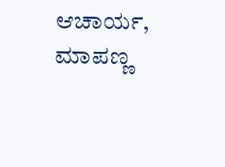ಆಚಾರ್ಯ, ಮಾಪಣ್ಣ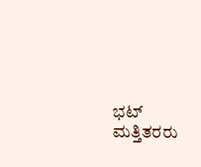ಭಟ್ ಮತ್ತಿತರರು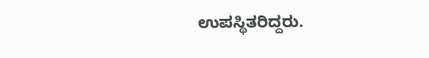ಉಪಸ್ಥಿತರಿದ್ದರು.